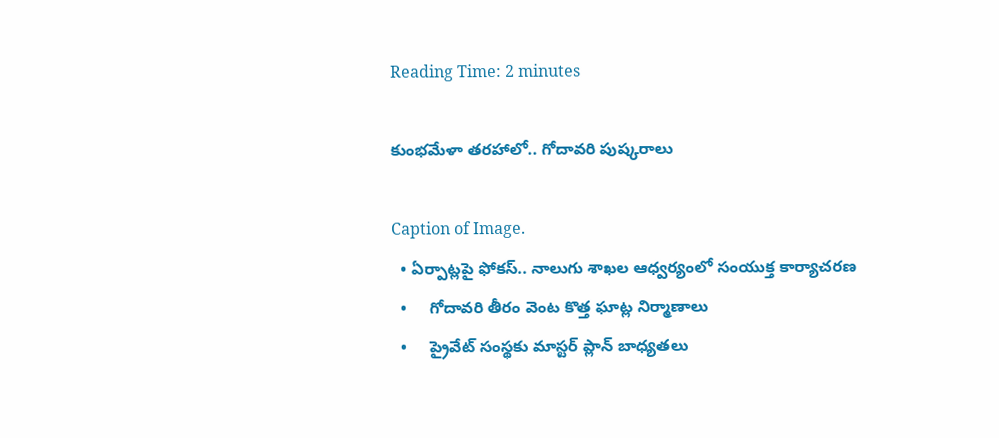Reading Time: 2 minutes

కుంభమేళా తరహాలో.. గోదావరి పుష్కరాలు

Caption of Image.
  • ఏర్పాట్లపై ఫోకస్.. నాలుగు శాఖల ఆధ్వర్యంలో సంయుక్త కార్యాచరణ
  •     గోదావరి తీరం వెంట కొత్త ఘాట్ల నిర్మాణాలు
  •     ప్రైవేట్ సంస్థకు మాస్టర్ ప్లాన్ బాధ్యతలు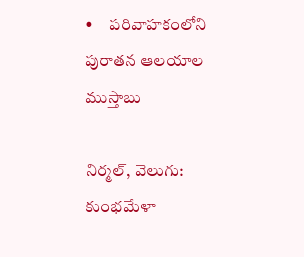•     పరివాహకంలోని పురాతన ఆలయాల ముస్తాబు

నిర్మల్, వెలుగు:  కుంభమేళా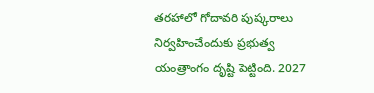తరహాలో గోదావరి పుష్కరాలు నిర్వహించేందుకు ప్రభుత్వ యంత్రాంగం దృష్టి పెట్టింది. 2027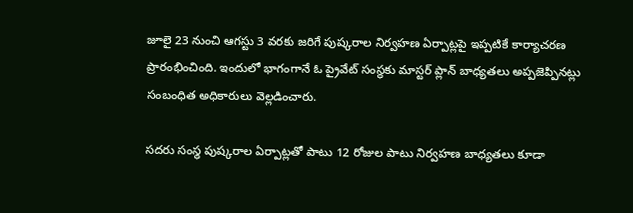జూలై 23 నుంచి ఆగస్టు 3 వరకు జరిగే పుష్కరాల నిర్వహణ ఏర్పాట్లపై ఇప్పటికే కార్యాచరణ ప్రారంభించింది. ఇందులో భాగంగానే ఓ ప్రైవేట్ సంస్థకు మాస్టర్ ప్లాన్ బాధ్యతలు అప్పజెప్పినట్లు సంబంధిత అధికారులు వెల్లడించారు.

సదరు సంస్థ పుష్కరాల ఏర్పాట్లతో పాటు 12 రోజుల పాటు నిర్వహణ బాధ్యతలు కూడా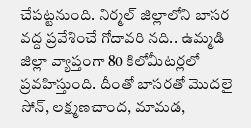చేపట్టనుంది. నిర్మల్ జిల్లాలోని బాసర వద్ద ప్రవేశించే గోదావరి నది.. ఉమ్మడి జిల్లా వ్యాప్తంగా 80 కిలోమీటర్లలో ప్రవహిస్తుంది. దీంతో బాసరతో మొదలై సోన్, లక్ష్మణచాంద, మామడ,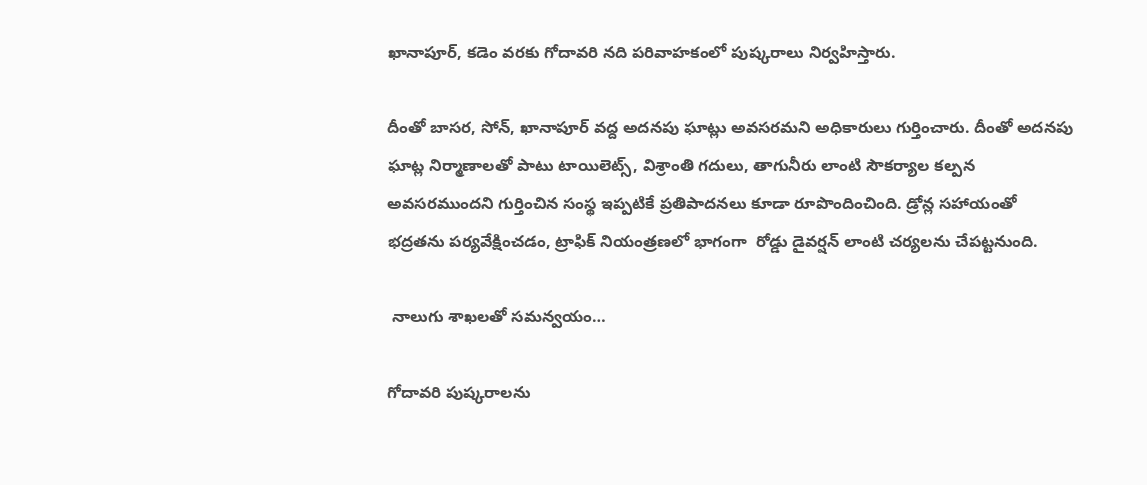ఖానాపూర్, కడెం వరకు గోదావరి నది పరివాహకంలో పుష్కరాలు నిర్వహిస్తారు.

దీంతో బాసర, సోన్, ఖానాపూర్ వద్ద అదనపు ఘాట్లు అవసరమని అధికారులు గుర్తించారు. దీంతో అదనపు ఘాట్ల నిర్మాణాలతో పాటు టాయిలెట్స్, విశ్రాంతి గదులు, తాగునీరు లాంటి సౌకర్యాల కల్పన అవసరముందని గుర్తించిన సంస్థ ఇప్పటికే ప్రతిపాదనలు కూడా రూపొందించింది. డ్రోన్ల సహాయంతో భద్రతను పర్యవేక్షించడం, ట్రాఫిక్ నియంత్రణలో భాగంగా  రోడ్డు డైవర్షన్ లాంటి చర్యలను చేపట్టనుంది.

 నాలుగు శాఖలతో సమన్వయం…

గోదావరి పుష్కరాలను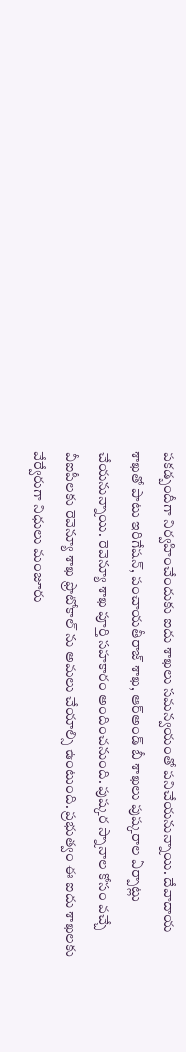పకడ్బందీగా నిర్వహించేందుకు ఐదు శాఖలు సమన్వయంతో పనిచేయనున్నాయి. దేవాదాయ శాఖతో పాటు ఇరిగేషన్, పంచాయతీరాజ్ శాఖ, ఆర్అండ్ బీ శాఖలు పుష్కరాల ఏర్పాట్లు చేయనున్నాయి. రెవెన్యూ శాఖ పూర్తి సహకారం అందించనుంది. పుష్కర స్నానాల కోసం వచ్చే వీఐపీలకు రెవెన్యూ శాఖ ఫ్రొటోకాల్ ను అమలు చేయాల్సి ఉంటుంది. ప్రభుత్వం ఈ ఐదు శాఖలకు వేర్వేరుగా నిధులు మంజూరు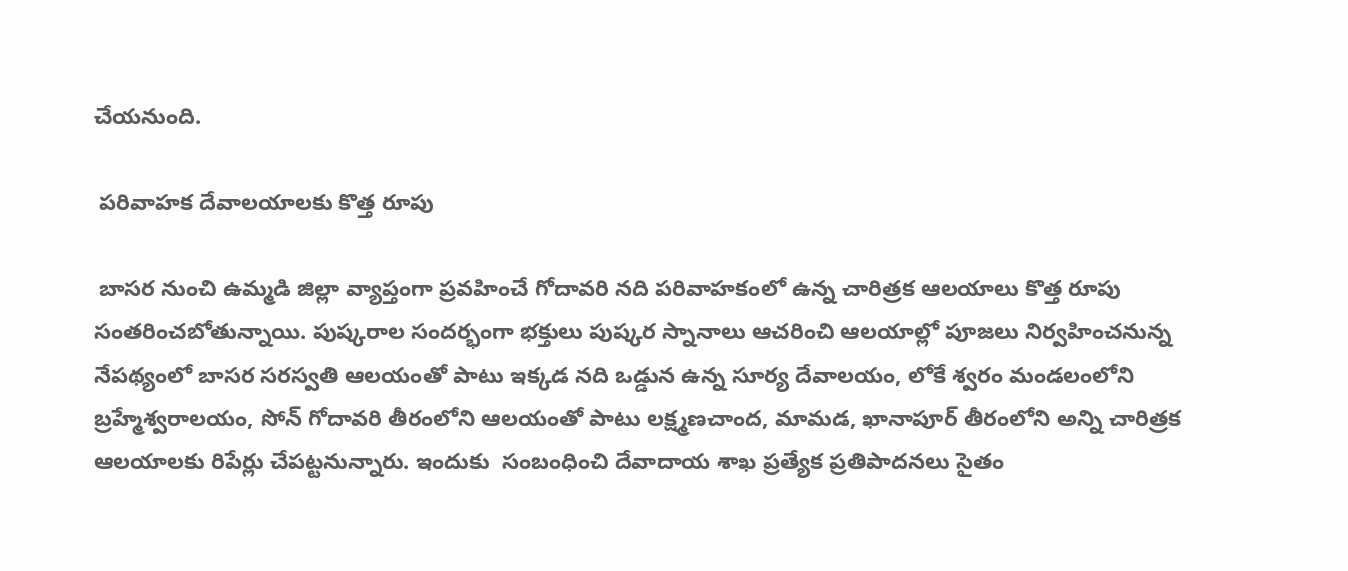చేయనుంది.

 పరివాహక దేవాలయాలకు కొత్త రూపు

 బాసర నుంచి ఉమ్మడి జిల్లా వ్యాప్తంగా ప్రవహించే గోదావరి నది పరివాహకంలో ఉన్న చారిత్రక ఆలయాలు కొత్త రూపు సంతరించబోతున్నాయి. పుష్కరాల సందర్భంగా భక్తులు పుష్కర స్నానాలు ఆచరించి ఆలయాల్లో పూజలు నిర్వహించనున్న నేపథ్యంలో బాసర సరస్వతి ఆలయంతో పాటు ఇక్కడ నది ఒడ్డున ఉన్న సూర్య దేవాలయం, లోకే శ్వరం మండలంలోని బ్రహ్మేశ్వరాలయం, సోన్ గోదావరి తీరంలోని ఆలయంతో పాటు లక్ష్మణచాంద, మామడ, ఖానాపూర్ తీరంలోని అన్ని చారిత్రక ఆలయాలకు రిపేర్లు చేపట్టనున్నారు. ఇందుకు  సంబంధించి దేవాదాయ శాఖ ప్రత్యేక ప్రతిపాదనలు సైతం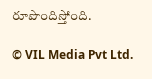రూపొందిస్తోంది.

© VIL Media Pvt Ltd.